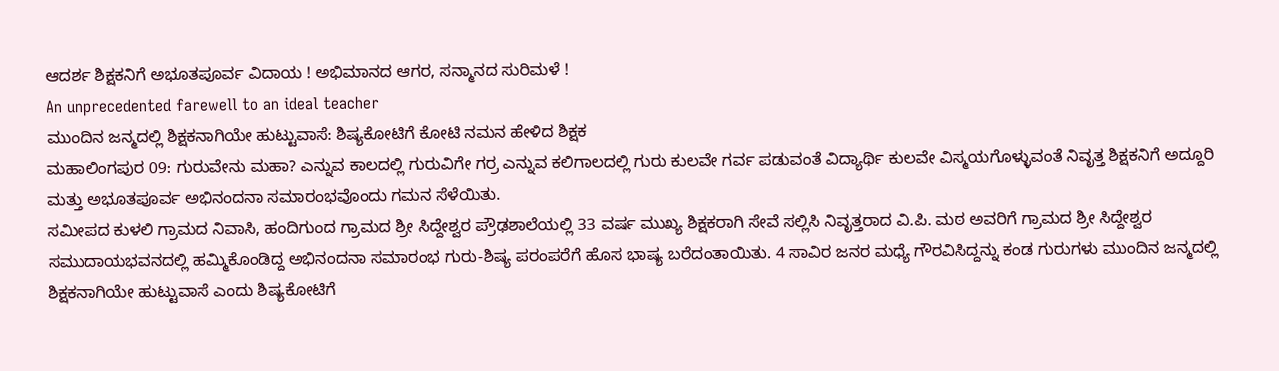ಆದರ್ಶ ಶಿಕ್ಷಕನಿಗೆ ಅಭೂತಪೂರ್ವ ವಿದಾಯ ! ಅಭಿಮಾನದ ಆಗರ, ಸನ್ಮಾನದ ಸುರಿಮಳೆ !
An unprecedented farewell to an ideal teacher
ಮುಂದಿನ ಜನ್ಮದಲ್ಲಿ ಶಿಕ್ಷಕನಾಗಿಯೇ ಹುಟ್ಟುವಾಸೆ: ಶಿಷ್ಯಕೋಟಿಗೆ ಕೋಟಿ ನಮನ ಹೇಳಿದ ಶಿಕ್ಷಕ
ಮಹಾಲಿಂಗಪುರ 09: ಗುರುವೇನು ಮಹಾ? ಎನ್ನುವ ಕಾಲದಲ್ಲಿ ಗುರುವಿಗೇ ಗರ್ರ ಎನ್ನುವ ಕಲಿಗಾಲದಲ್ಲಿ ಗುರು ಕುಲವೇ ಗರ್ವ ಪಡುವಂತೆ ವಿದ್ಯಾರ್ಥಿ ಕುಲವೇ ವಿಸ್ಮಯಗೊಳ್ಳುವಂತೆ ನಿವೃತ್ತ ಶಿಕ್ಷಕನಿಗೆ ಅದ್ದೂರಿ ಮತ್ತು ಅಭೂತಪೂರ್ವ ಅಭಿನಂದನಾ ಸಮಾರಂಭವೊಂದು ಗಮನ ಸೆಳೆಯಿತು.
ಸಮೀಪದ ಕುಳಲಿ ಗ್ರಾಮದ ನಿವಾಸಿ, ಹಂದಿಗುಂದ ಗ್ರಾಮದ ಶ್ರೀ ಸಿದ್ದೇಶ್ವರ ಪ್ರೌಢಶಾಲೆಯಲ್ಲಿ 33 ವರ್ಷ ಮುಖ್ಯ ಶಿಕ್ಷಕರಾಗಿ ಸೇವೆ ಸಲ್ಲಿಸಿ ನಿವೃತ್ತರಾದ ವಿ.ಪಿ. ಮಠ ಅವರಿಗೆ ಗ್ರಾಮದ ಶ್ರೀ ಸಿದ್ದೇಶ್ವರ ಸಮುದಾಯಭವನದಲ್ಲಿ ಹಮ್ಮಿಕೊಂಡಿದ್ದ ಅಭಿನಂದನಾ ಸಮಾರಂಭ ಗುರು-ಶಿಷ್ಯ ಪರಂಪರೆಗೆ ಹೊಸ ಭಾಷ್ಯ ಬರೆದಂತಾಯಿತು. 4 ಸಾವಿರ ಜನರ ಮಧ್ಯೆ ಗೌರವಿಸಿದ್ದನ್ನು ಕಂಡ ಗುರುಗಳು ಮುಂದಿನ ಜನ್ಮದಲ್ಲಿ ಶಿಕ್ಷಕನಾಗಿಯೇ ಹುಟ್ಟುವಾಸೆ ಎಂದು ಶಿಷ್ಯಕೋಟಿಗೆ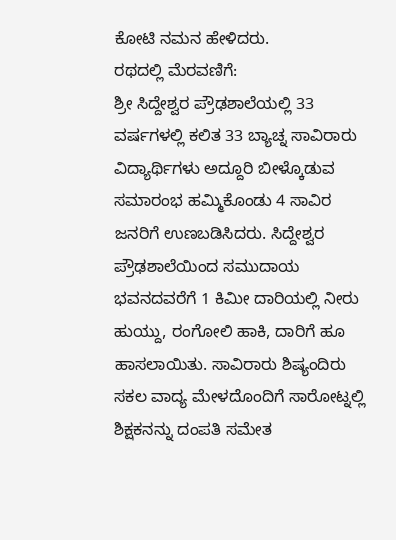ಕೋಟಿ ನಮನ ಹೇಳಿದರು.
ರಥದಲ್ಲಿ ಮೆರವಣಿಗೆ:
ಶ್ರೀ ಸಿದ್ದೇಶ್ವರ ಪ್ರೌಢಶಾಲೆಯಲ್ಲಿ 33 ವರ್ಷಗಳಲ್ಲಿ ಕಲಿತ 33 ಬ್ಯಾಚ್ನ ಸಾವಿರಾರು ವಿದ್ಯಾರ್ಥಿಗಳು ಅದ್ದೂರಿ ಬೀಳ್ಕೊಡುವ ಸಮಾರಂಭ ಹಮ್ಮಿಕೊಂಡು 4 ಸಾವಿರ ಜನರಿಗೆ ಉಣಬಡಿಸಿದರು. ಸಿದ್ದೇಶ್ವರ ಪ್ರೌಢಶಾಲೆಯಿಂದ ಸಮುದಾಯ ಭವನದವರೆಗೆ 1 ಕಿಮೀ ದಾರಿಯಲ್ಲಿ ನೀರು ಹುಯ್ದು, ರಂಗೋಲಿ ಹಾಕಿ, ದಾರಿಗೆ ಹೂ ಹಾಸಲಾಯಿತು. ಸಾವಿರಾರು ಶಿಷ್ಯಂದಿರು ಸಕಲ ವಾದ್ಯ ಮೇಳದೊಂದಿಗೆ ಸಾರೋಟ್ನಲ್ಲಿ ಶಿಕ್ಷಕನನ್ನು ದಂಪತಿ ಸಮೇತ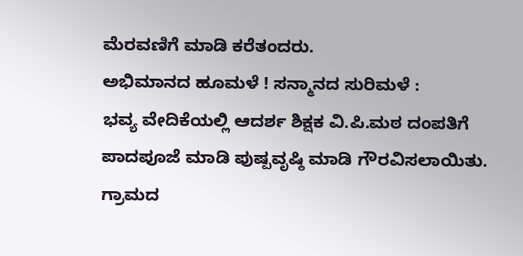ಮೆರವಣಿಗೆ ಮಾಡಿ ಕರೆತಂದರು.
ಅಭಿಮಾನದ ಹೂಮಳೆ ! ಸನ್ಮಾನದ ಸುರಿಮಳೆ :
ಭವ್ಯ ವೇದಿಕೆಯಲ್ಲಿ ಆದರ್ಶ ಶಿಕ್ಷಕ ವಿ.ಪಿ.ಮಠ ದಂಪತಿಗೆ ಪಾದಪೂಜೆ ಮಾಡಿ ಪುಷ್ಪವೃಷ್ಠಿ ಮಾಡಿ ಗೌರವಿಸಲಾಯಿತು. ಗ್ರಾಮದ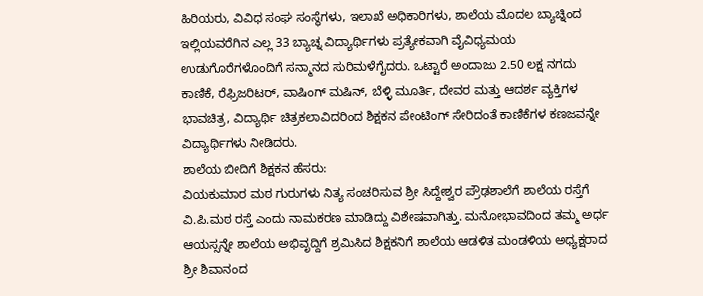ಹಿರಿಯರು, ವಿವಿಧ ಸಂಘ ಸಂಸ್ಥೆಗಳು, ಇಲಾಖೆ ಅಧಿಕಾರಿಗಳು, ಶಾಲೆಯ ಮೊದಲ ಬ್ಯಾಚ್ನಿಂದ ಇಲ್ಲಿಯವರೆಗಿನ ಎಲ್ಲ 33 ಬ್ಯಾಚ್ನ ವಿದ್ಯಾರ್ಥಿಗಳು ಪ್ರತ್ಯೇಕವಾಗಿ ವೈವಿಧ್ಯಮಯ ಉಡುಗೊರೆಗಳೊಂದಿಗೆ ಸನ್ಮಾನದ ಸುರಿಮಳೆಗೈದರು. ಒಟ್ಟಾರೆ ಅಂದಾಜು 2.50 ಲಕ್ಷ ನಗದು ಕಾಣಿಕೆ, ರೆಫ್ರಿಜರಿಟರ್, ವಾಷಿಂಗ್ ಮಷಿನ್, ಬೆಳ್ಳಿ ಮೂರ್ತಿ, ದೇವರ ಮತ್ತು ಆದರ್ಶ ವ್ಯಕ್ತಿಗಳ ಭಾವಚಿತ್ರ, ವಿದ್ಯಾರ್ಥಿ ಚಿತ್ರಕಲಾವಿದರಿಂದ ಶಿಕ್ಷಕನ ಪೇಂಟಿಂಗ್ ಸೇರಿದಂತೆ ಕಾಣಿಕೆಗಳ ಕಣಜವನ್ನೇ ವಿದ್ಯಾರ್ಥಿಗಳು ನೀಡಿದರು.
ಶಾಲೆಯ ಬೀದಿಗೆ ಶಿಕ್ಷಕನ ಹೆಸರು:
ವಿಯಕುಮಾರ ಮಠ ಗುರುಗಳು ನಿತ್ಯ ಸಂಚರಿಸುವ ಶ್ರೀ ಸಿದ್ದೇಶ್ವರ ಪ್ರೌಢಶಾಲೆಗೆ ಶಾಲೆಯ ರಸ್ತೆಗೆ ವಿ.ಪಿ.ಮಠ ರಸ್ತೆ ಎಂದು ನಾಮಕರಣ ಮಾಡಿದ್ದು ವಿಶೇಷವಾಗಿತ್ತು. ಮನೋಭಾವದಿಂದ ತಮ್ಮ ಅರ್ಧ ಆಯಸ್ಸನ್ನೇ ಶಾಲೆಯ ಅಭಿವೃದ್ದಿಗೆ ಶ್ರಮಿಸಿದ ಶಿಕ್ಷಕನಿಗೆ ಶಾಲೆಯ ಆಡಳಿತ ಮಂಡಳಿಯ ಅಧ್ಯಕ್ಷರಾದ ಶ್ರೀ ಶಿವಾನಂದ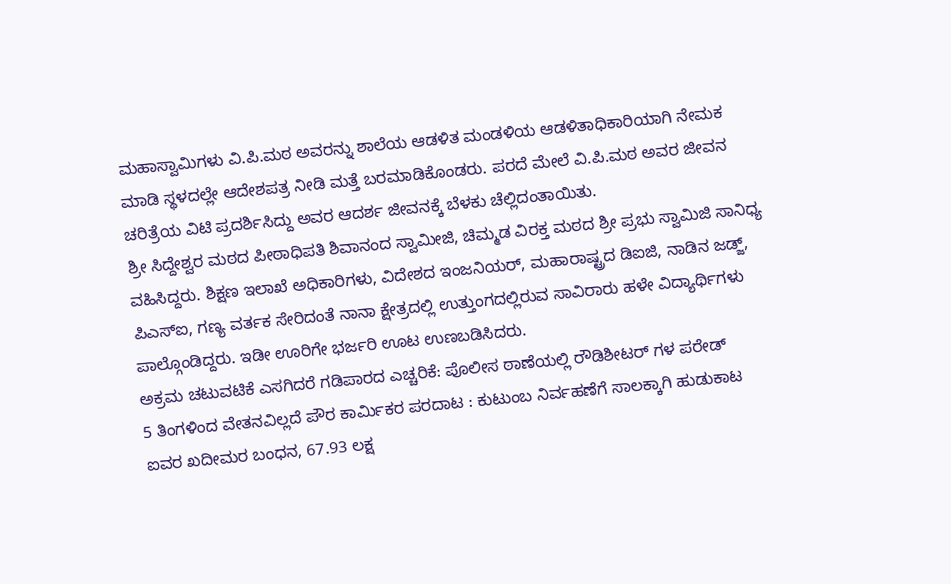ಮಹಾಸ್ವಾಮಿಗಳು ವಿ.ಪಿ.ಮಠ ಅವರನ್ನು ಶಾಲೆಯ ಆಡಳಿತ ಮಂಡಳಿಯ ಆಡಳಿತಾಧಿಕಾರಿಯಾಗಿ ನೇಮಕ ಮಾಡಿ ಸ್ಥಳದಲ್ಲೇ ಆದೇಶಪತ್ರ ನೀಡಿ ಮತ್ತೆ ಬರಮಾಡಿಕೊಂಡರು. ಪರದೆ ಮೇಲೆ ವಿ.ಪಿ.ಮಠ ಅವರ ಜೀವನ ಚರಿತ್ರೆಯ ವಿಟಿ ಪ್ರದರ್ಶಿಸಿದ್ದು ಅವರ ಆದರ್ಶ ಜೀವನಕ್ಕೆ ಬೆಳಕು ಚೆಲ್ಲಿದಂತಾಯಿತು.
ಶ್ರೀ ಸಿದ್ದೇಶ್ವರ ಮಠದ ಪೀಠಾಧಿಪತಿ ಶಿವಾನಂದ ಸ್ವಾಮೀಜಿ, ಚಿಮ್ಮಡ ವಿರಕ್ತ ಮಠದ ಶ್ರೀ ಪ್ರಭು ಸ್ವಾಮಿಜಿ ಸಾನಿಧ್ಯ ವಹಿಸಿದ್ದರು. ಶಿಕ್ಷಣ ಇಲಾಖೆ ಅಧಿಕಾರಿಗಳು, ವಿದೇಶದ ಇಂಜನಿಯರ್, ಮಹಾರಾಷ್ಟ್ರದ ಡಿಐಜಿ, ನಾಡಿನ ಜಡ್ಜ್, ಪಿಎಸ್ಐ, ಗಣ್ಯ ವರ್ತಕ ಸೇರಿದಂತೆ ನಾನಾ ಕ್ಷೇತ್ರದಲ್ಲಿ ಉತ್ತುಂಗದಲ್ಲಿರುವ ಸಾವಿರಾರು ಹಳೇ ವಿದ್ಯಾರ್ಥಿಗಳು ಪಾಲ್ಗೊಂಡಿದ್ದರು. ಇಡೀ ಊರಿಗೇ ಭರ್ಜರಿ ಊಟ ಉಣಬಡಿಸಿದರು.
ಅಕ್ರಮ ಚಟುವಟಿಕೆ ಎಸಗಿದರೆ ಗಡಿಪಾರದ ಎಚ್ಚರಿಕೆ: ಪೊಲೀಸ ಠಾಣೆಯಲ್ಲಿ ರೌಡಿಶೀಟರ್ ಗಳ ಪರೇಡ್
5 ತಿಂಗಳಿಂದ ವೇತನವಿಲ್ಲದೆ ಪೌರ ಕಾರ್ಮಿಕರ ಪರದಾಟ : ಕುಟುಂಬ ನಿರ್ವಹಣೆಗೆ ಸಾಲಕ್ಕಾಗಿ ಹುಡುಕಾಟ
ಐವರ ಖದೀಮರ ಬಂಧನ, 67.93 ಲಕ್ಷ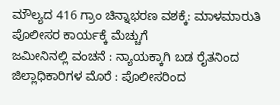ಮೌಲ್ಯದ 416 ಗ್ರಾಂ ಚಿನ್ನಾಭರಣ ವಶಕ್ಕೆ: ಮಾಳಮಾರುತಿ ಪೊಲೀಸರ ಕಾರ್ಯಕ್ಕೆ ಮೆಚ್ಚುಗೆ
ಜಮೀನಿನಲ್ಲಿ ವಂಚನೆ : ನ್ಯಾಯಕ್ಕಾಗಿ ಬಡ ರೈತನಿಂದ ಜಿಲ್ಲಾಧಿಕಾರಿಗಳ ಮೊರೆ : ಪೊಲೀಸರಿಂದ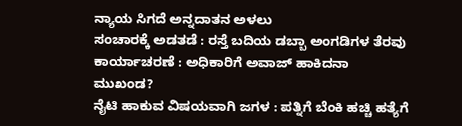ನ್ಯಾಯ ಸಿಗದೆ ಅನ್ನದಾತನ ಅಳಲು
ಸಂಚಾರಕ್ಕೆ ಅಡತಡೆ : ರಸ್ತೆ ಬದಿಯ ಡಬ್ಬಾ ಅಂಗಡಿಗಳ ತೆರವು ಕಾರ್ಯಾಚರಣೆ : ಅಧಿಕಾರಿಗೆ ಅವಾಜ್ ಹಾಕಿದನಾ ಮುಖಂಡ?
ನೈಟಿ ಹಾಕುವ ವಿಷಯವಾಗಿ ಜಗಳ : ಪತ್ನಿಗೆ ಬೆಂಕಿ ಹಚ್ಚಿ ಹತ್ಯೆಗೆ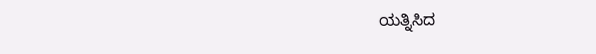ಯತ್ನಿಸಿದ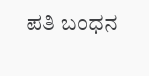ಪತಿ ಬಂಧನ